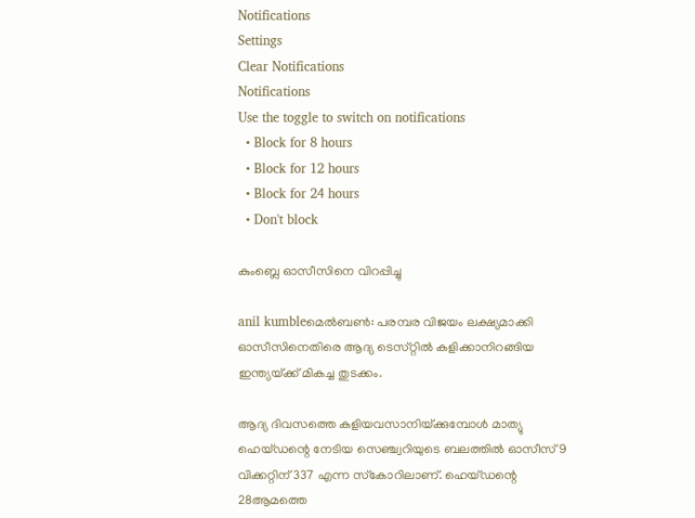Notifications
Settings
Clear Notifications
Notifications
Use the toggle to switch on notifications
  • Block for 8 hours
  • Block for 12 hours
  • Block for 24 hours
  • Don't block

കുംബ്ലെ ഓസീസിനെ വിറപ്പിച്ചു

anil kumbleമെല്‍ബണ്‍: പരമ്പര വിജയം ലക്ഷ്യമാക്കി ഓസീസിനെതിരെ ആദ്യ ടെസ്‌റ്റില്‍ കളിക്കാനിറങ്ങിയ ഇന്ത്യയ്‌ക്ക്‌ മികച്ച തുടക്കം.

ആദ്യ ദിവസത്തെ കളിയവസാനിയ്‌ക്കുമ്പോള്‍ മാത്യു ഹെയ്‌ഡന്റെ നേടിയ സെഞ്ച്വറിയുടെ ബലത്തില്‍ ഓസീസ്‌ 9 വിക്കറ്റിന്‌ 337 എന്ന സ്‌കോറിലാണ്‌. ഹെയ്‌ഡന്റെ 28ആമത്തെ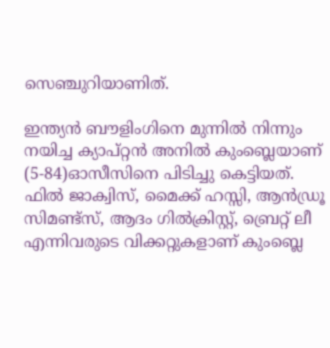സെഞ്ചുറിയാണിത്‌.

ഇന്ത്യന്‍ ബൗളിംഗിനെ മുന്നില്‍ നിന്നും നയിച്ച ക്യാപ്‌റ്റന്‍ അനില്‍ കുംബ്ലെയാണ്‌ (5-84)ഓസീസിനെ പിടിച്ചു കെട്ടിയത്‌.
ഫില്‍ ജാക്വിസ്‌, മൈക്ക്‌ ഹസ്സി, ആന്‍ഡ്രൂ സിമണ്ട്‌സ്‌, ആദം ഗില്‍ക്രിസ്റ്റ്‌, ബ്രെറ്റ്‌ ലീ എന്നിവരുടെ വിക്കറ്റുകളാണ്‌ കുംബ്ലെ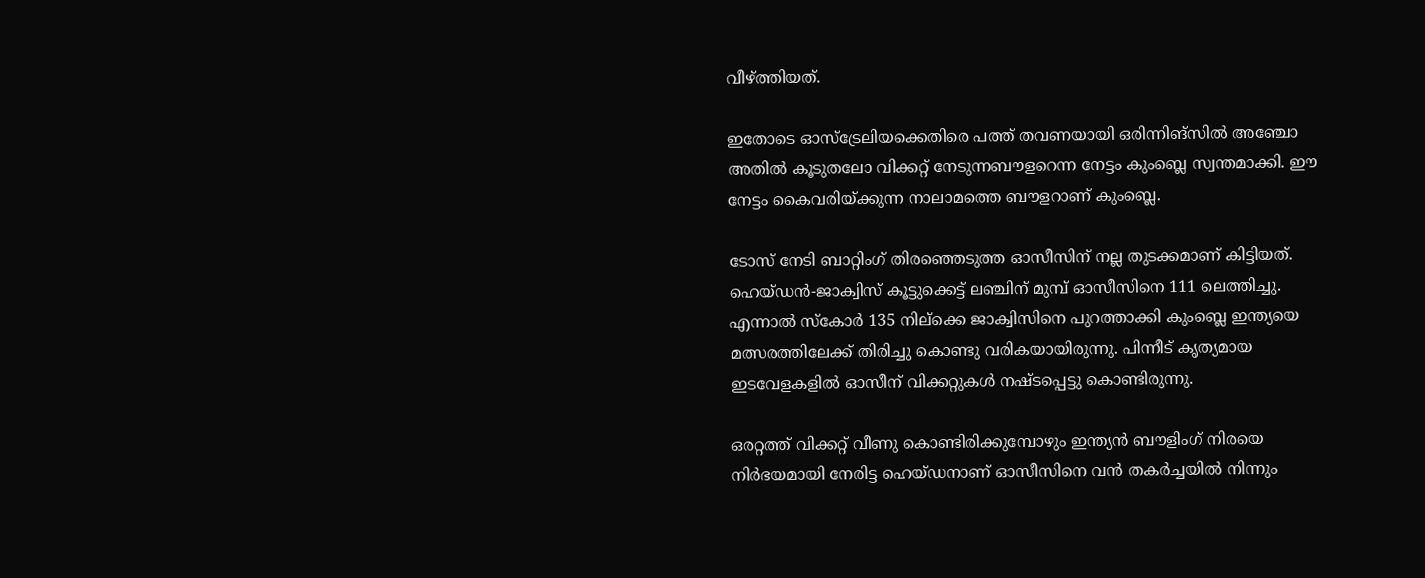വീഴ്‌ത്തിയത്‌.

ഇതോടെ ഓസ്‌ട്രേലിയക്കെതിരെ പത്ത്‌ തവണയായി ഒരിന്നിങ്‌സില്‍ അഞ്ചോ അതില്‍ കൂടുതലോ വിക്കറ്റ്‌ നേടുന്നബൗളറെന്ന നേട്ടം കുംബ്ലെ സ്വന്തമാക്കി. ഈ നേട്ടം കൈവരിയ്‌ക്കുന്ന നാലാമത്തെ ബൗളറാണ്‌ കുംബ്ലെ.

ടോസ്‌ നേടി ബാറ്റിംഗ്‌ തിരഞ്ഞെടുത്ത ഓസീസിന്‌ നല്ല തുടക്കമാണ്‌ കിട്ടിയത്‌. ഹെയ്‌ഡന്‍-ജാക്വിസ്‌ കൂട്ടുക്കെട്ട്‌ ലഞ്ചിന്‌ മുമ്പ്‌ ഓസീസിനെ 111 ലെത്തിച്ചു. എന്നാല്‍ സ്‌കോര്‍ 135 നില്‌ക്കെ ജാക്വിസിനെ പുറത്താക്കി കുംബ്ലെ ഇന്ത്യയെ മത്സരത്തിലേക്ക്‌ തിരിച്ചു കൊണ്ടു വരികയായിരുന്നു. പിന്നീട്‌ കൃത്യമായ ഇടവേളകളില്‍ ഓസീന്‌ വിക്കറ്റുകള്‍ നഷ്ടപ്പെട്ടു കൊണ്ടിരുന്നു.

ഒരറ്റത്ത്‌ വിക്കറ്റ്‌ വീണു കൊണ്ടിരിക്കുമ്പോഴും ഇന്ത്യന്‍ ബൗളിംഗ്‌ നിരയെ നിര്‍ഭയമായി നേരിട്ട ഹെയ്‌ഡനാണ്‌ ഓസീസിനെ വന്‍ തകര്‍ച്ചയില്‍ നിന്നും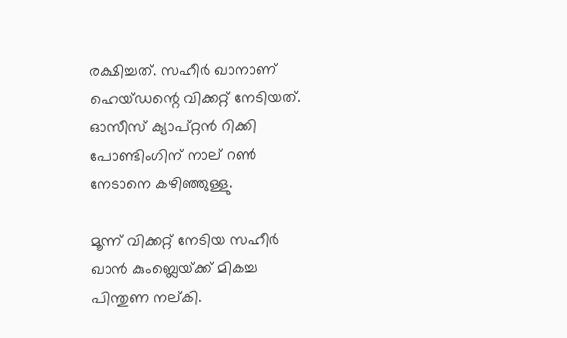രക്ഷിച്ചത്‌. സഹീര്‍ ഖാനാണ്‌ ഹെയ്‌ഡന്റെ വിക്കറ്റ്‌ നേടിയത്‌. ഓസീസ്‌ ക്യാപ്‌റ്റന്‍ റിക്കി പോണ്ടിംഗിന്‌ നാല്‌ റണ്‍ നേടാനെ കഴിഞ്ഞുള്ളു.

മൂന്ന്‌ വിക്കറ്റ്‌ നേടിയ സഹീര്‍ ഖാന്‍ കുംബ്ലെയ്‌ക്ക്‌ മികച്ച പിന്തുണ നല്‌കി.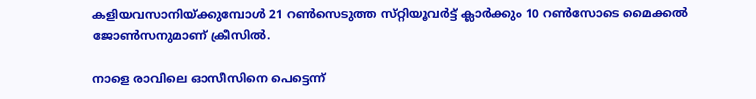കളിയവസാനിയ്‌ക്കുമ്പോള്‍ 21 റണ്‍സെടുത്ത സ്‌റ്റിയൂവര്‍ട്ട്‌ ക്ലാര്‍ക്കും 10 റണ്‍സോടെ മൈക്കല്‍ ജോണ്‍സനുമാണ്‌ ക്രീസില്‍.

നാളെ രാവിലെ ഓസീസിനെ പെട്ടെന്ന്‌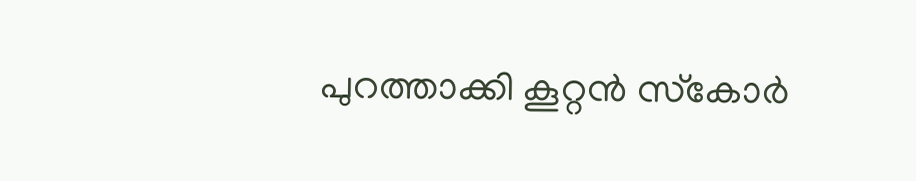പുറത്താക്കി കൂറ്റന്‍ സ്‌കോര്‍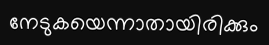നേടുകയെന്നാതായിരിക്കും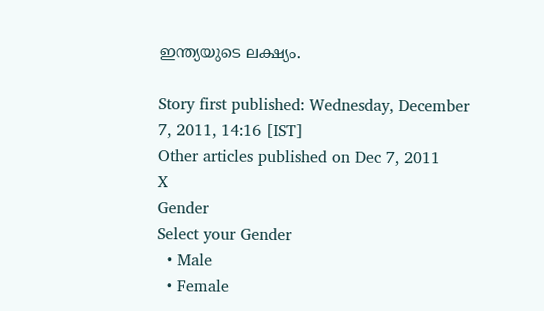ഇന്ത്യയുടെ ലക്ഷ്യം.

Story first published: Wednesday, December 7, 2011, 14:16 [IST]
Other articles published on Dec 7, 2011
X
Gender
Select your Gender
  • Male
  • Female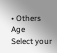• Others
Age
Select your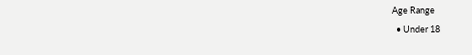Age Range
  • Under 18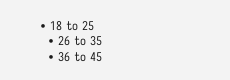• 18 to 25
  • 26 to 35
  • 36 to 45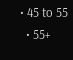• 45 to 55
  • 55+